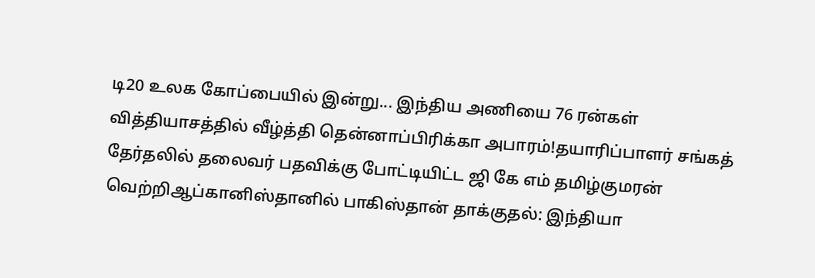டி20 உலக கோப்பையில் இன்று... இந்திய அணியை 76 ரன்கள் வித்தியாசத்தில் வீழ்த்தி தென்னாப்பிரிக்கா அபாரம்!தயாரிப்பாளர் சங்கத் தேர்தலில் தலைவர் பதவிக்கு போட்டியிட்ட ஜி கே எம் தமிழ்குமரன் வெற்றிஆப்கானிஸ்தானில் பாகிஸ்தான் தாக்குதல்: இந்தியா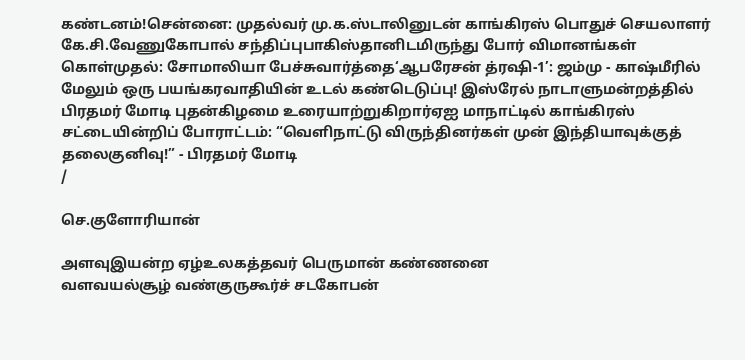கண்டனம்!சென்னை: முதல்வர் மு.க.ஸ்டாலினுடன் காங்கிரஸ் பொதுச் செயலாளர் கே.சி.வேணுகோபால் சந்திப்புபாகிஸ்தானிடமிருந்து போர் விமானங்கள் கொள்முதல்: சோமாலியா பேச்சுவார்த்தை‘ஆபரேசன் த்ரஷி-1’: ஜம்மு - காஷ்மீரில் மேலும் ஒரு பயங்கரவாதியின் உடல் கண்டெடுப்பு! இஸ்ரேல் நாடாளுமன்றத்தில் பிரதமர் மோடி புதன்கிழமை உரையாற்றுகிறார்ஏஐ மாநாட்டில் காங்கிரஸ் சட்டையின்றிப் போராட்டம்: “வெளிநாட்டு விருந்தினர்கள் முன் இந்தியாவுக்குத் தலைகுனிவு!” - பிரதமர் மோடி
/

செ.குளோரியான்

அளவுஇயன்ற ஏழ்உலகத்தவர் பெருமான் கண்ணனை
வளவயல்சூழ் வண்குருகூர்ச் சடகோபன்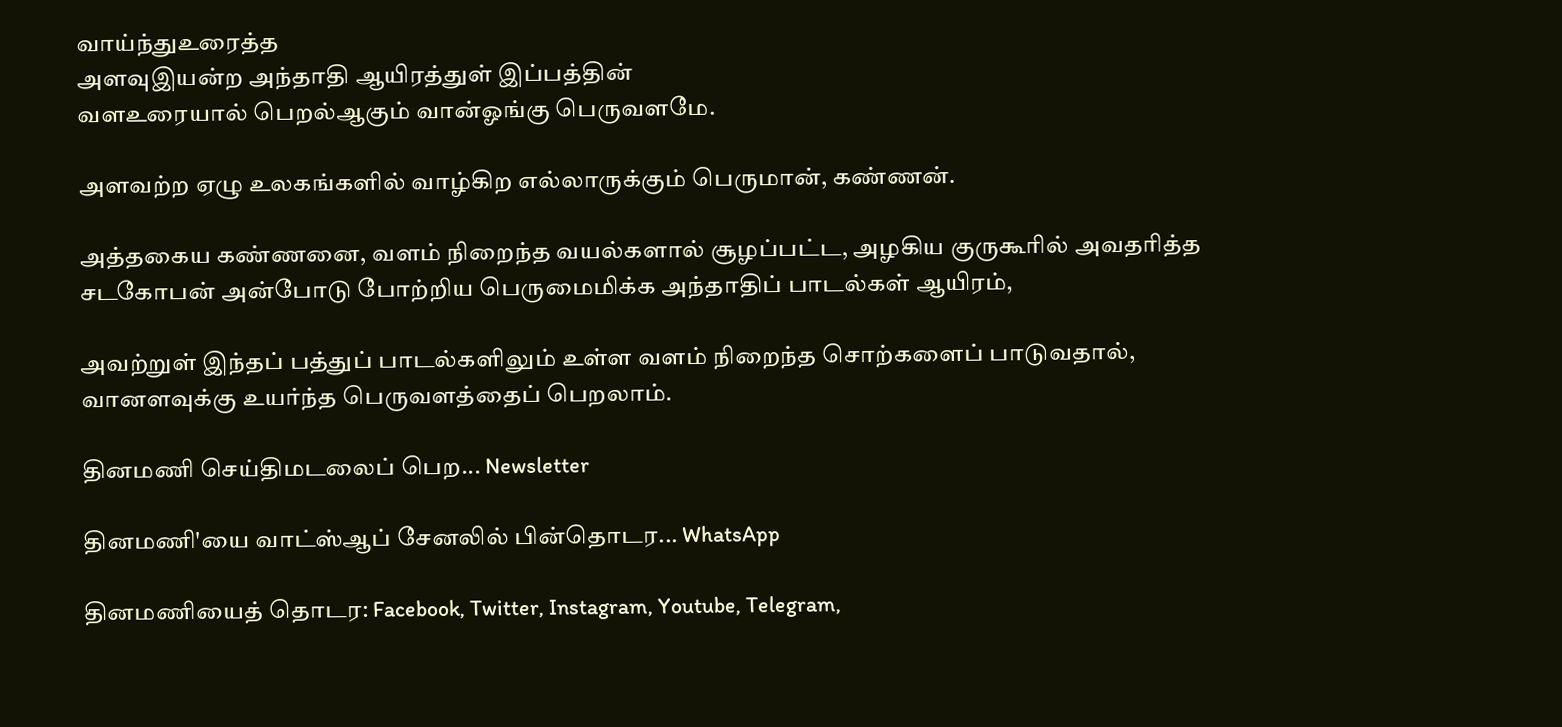வாய்ந்துஉரைத்த
அளவுஇயன்ற அந்தாதி ஆயிரத்துள் இப்பத்தின்
வளஉரையால் பெறல்ஆகும் வான்ஓங்கு பெருவளமே.

அளவற்ற ஏழு உலகங்களில் வாழ்கிற எல்லாருக்கும் பெருமான், கண்ணன்.

அத்தகைய கண்ணனை, வளம் நிறைந்த வயல்களால் சூழப்பட்ட, அழகிய குருகூரில் அவதரித்த சடகோபன் அன்போடு போற்றிய பெருமைமிக்க அந்தாதிப் பாடல்கள் ஆயிரம்,

அவற்றுள் இந்தப் பத்துப் பாடல்களிலும் உள்ள வளம் நிறைந்த சொற்களைப் பாடுவதால், வானளவுக்கு உயர்ந்த பெருவளத்தைப் பெறலாம்.

தினமணி செய்திமடலைப் பெற... Newsletter

தினமணி'யை வாட்ஸ்ஆப் சேனலில் பின்தொடர... WhatsApp

தினமணியைத் தொடர: Facebook, Twitter, Instagram, Youtube, Telegram,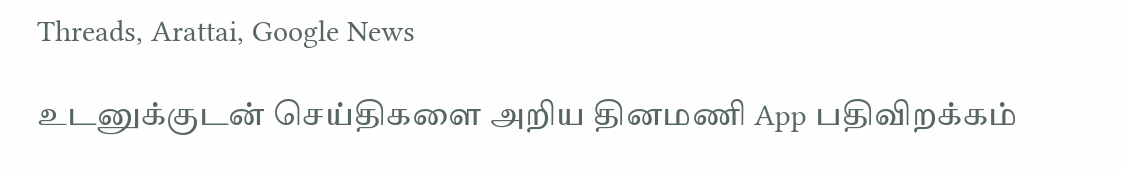Threads, Arattai, Google News

உடனுக்குடன் செய்திகளை அறிய தினமணி App பதிவிறக்கம்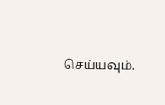செய்யவும்.